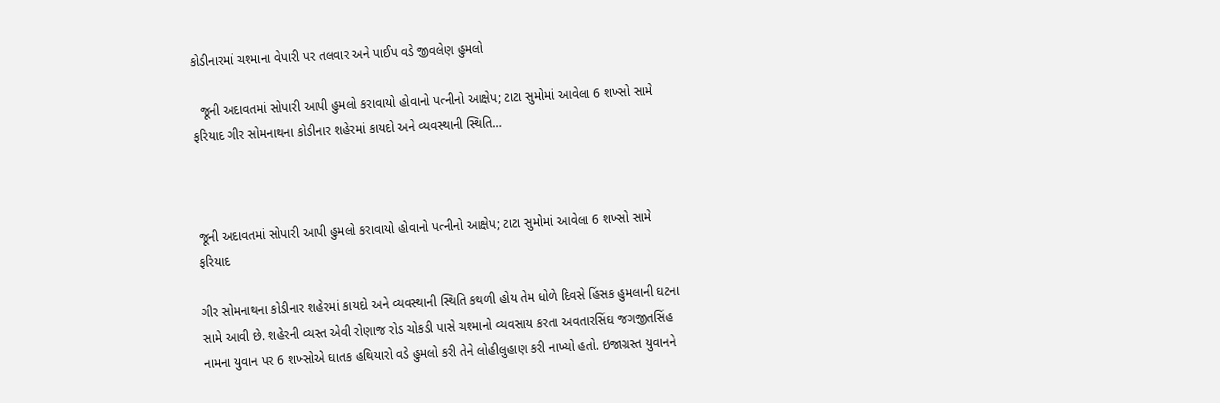કોડીનારમાં ચશ્માના વેપારી પર તલવાર અને પાઈપ વડે જીવલેણ હુમલો

  જૂની અદાવતમાં સોપારી આપી હુમલો કરાવાયો હોવાનો પત્નીનો આક્ષેપ; ટાટા સુમોમાં આવેલા 6 શખ્સો સામે ફરિયાદ ગીર સોમનાથના કોડીનાર શહેરમાં કાયદો અને વ્યવસ્થાની સ્થિતિ…



જૂની અદાવતમાં સોપારી આપી હુમલો કરાવાયો હોવાનો પત્નીનો આક્ષેપ; ટાટા સુમોમાં આવેલા 6 શખ્સો સામે ફરિયાદ

ગીર સોમનાથના કોડીનાર શહેરમાં કાયદો અને વ્યવસ્થાની સ્થિતિ કથળી હોય તેમ ધોળે દિવસે હિંસક હુમલાની ઘટના સામે આવી છે. શહેરની વ્યસ્ત એવી રોણાજ રોડ ચોકડી પાસે ચશ્માનો વ્યવસાય કરતા અવતારસિંઘ જગજીતસિંહ નામના યુવાન પર 6 શખ્સોએ ઘાતક હથિયારો વડે હુમલો કરી તેને લોહીલુહાણ કરી નાખ્યો હતો. ઇજાગ્રસ્ત યુવાનને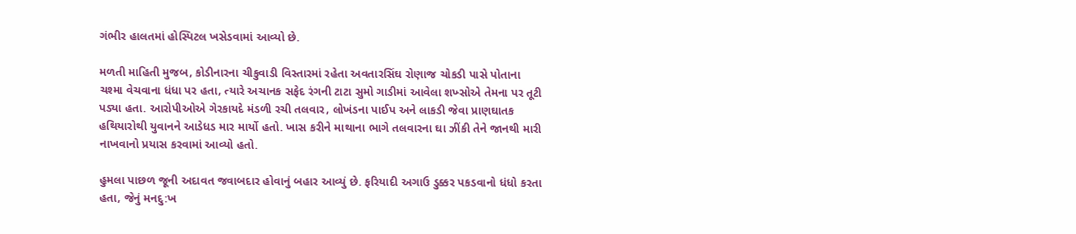ગંભીર હાલતમાં હોસ્પિટલ ખસેડવામાં આવ્યો છે.

મળતી માહિતી મુજબ, કોડીનારના ચીકુવાડી વિસ્તારમાં રહેતા અવતારસિંઘ રોણાજ ચોકડી પાસે પોતાના ચશ્મા વેચવાના ધંધા પર હતા, ત્યારે અચાનક સફેદ રંગની ટાટા સુમો ગાડીમાં આવેલા શખ્સોએ તેમના પર તૂટી પડ્યા હતા. આરોપીઓએ ગેરકાયદે મંડળી રચી તલવાર, લોખંડના પાઈપ અને લાકડી જેવા પ્રાણઘાતક હથિયારોથી યુવાનને આડેધડ માર માર્યો હતો. ખાસ કરીને માથાના ભાગે તલવારના ઘા ઝીંકી તેને જાનથી મારી નાખવાનો પ્રયાસ કરવામાં આવ્યો હતો.

હુમલા પાછળ જૂની અદાવત જવાબદાર હોવાનું બહાર આવ્યું છે. ફરિયાદી અગાઉ ડુક્કર પકડવાનો ધંધો કરતા હતા, જેનું મનદુ:ખ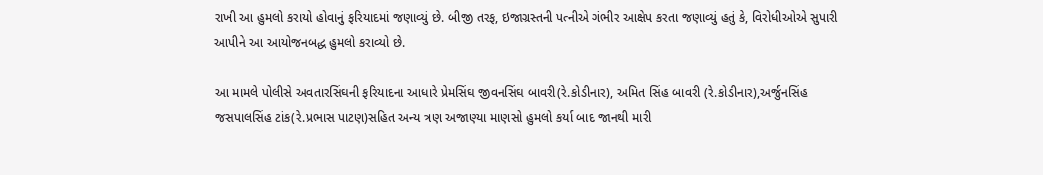રાખી આ હુમલો કરાયો હોવાનું ફરિયાદમાં જણાવ્યું છે. બીજી તરફ, ઇજાગ્રસ્તની પત્નીએ ગંભીર આક્ષેપ કરતા જણાવ્યું હતું કે, વિરોધીઓએ સુપારી આપીને આ આયોજનબદ્ધ હુમલો કરાવ્યો છે.

આ મામલે પોલીસે અવતારસિંઘની ફરિયાદના આધારે પ્રેમસિંઘ જીવનસિંઘ બાવરી(રે.કોડીનાર), અમિત સિંહ બાવરી (રે.કોડીનાર),અર્જુનસિંહ જસપાલસિંહ ટાંક(રે.પ્રભાસ પાટણ)સહિત અન્ય ત્રણ અજાણ્યા માણસો હુમલો કર્યા બાદ જાનથી મારી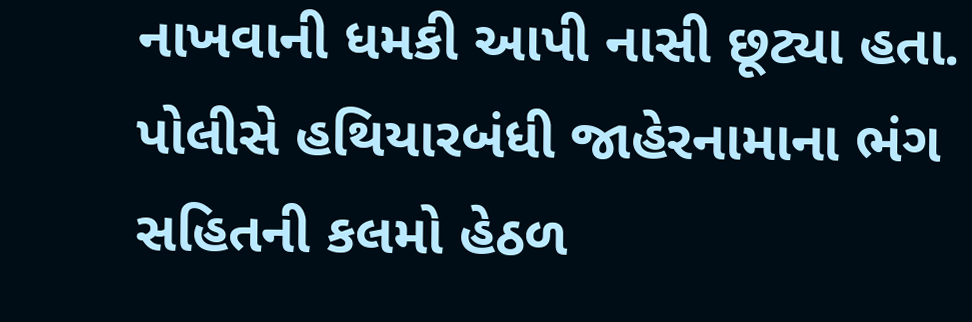નાખવાની ધમકી આપી નાસી છૂટ્યા હતા. પોલીસે હથિયારબંધી જાહેરનામાના ભંગ સહિતની કલમો હેઠળ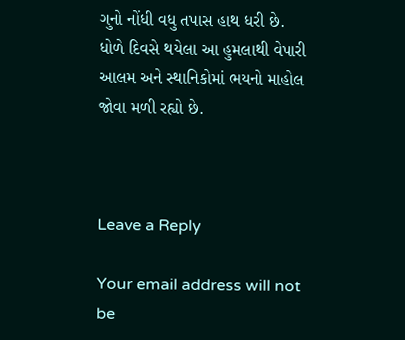ગુનો નોંધી વધુ તપાસ હાથ ધરી છે. ધોળે દિવસે થયેલા આ હુમલાથી વેપારી આલમ અને સ્થાનિકોમાં ભયનો માહોલ જોવા મળી રહ્યો છે.



Leave a Reply

Your email address will not be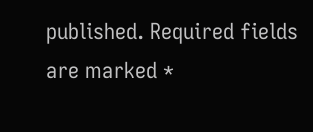published. Required fields are marked *